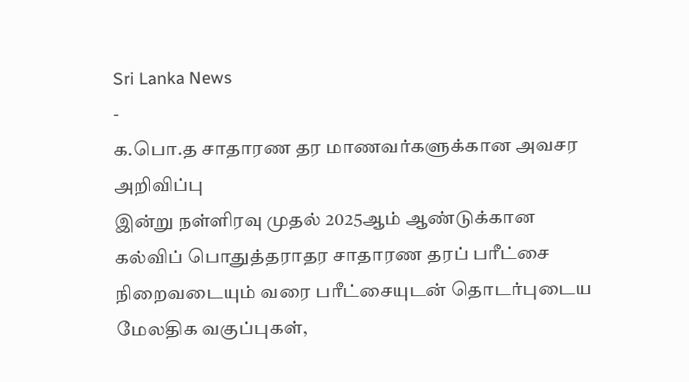Sri Lanka News
-
க.பொ.த சாதாரண தர மாணவர்களுக்கான அவசர அறிவிப்பு
இன்று நள்ளிரவு முதல் 2025ஆம் ஆண்டுக்கான கல்விப் பொதுத்தராதர சாதாரண தரப் பரீட்சை நிறைவடையும் வரை பரீட்சையுடன் தொடர்புடைய மேலதிக வகுப்புகள்,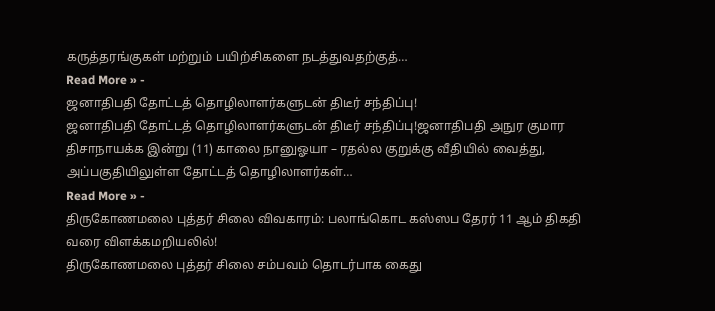கருத்தரங்குகள் மற்றும் பயிற்சிகளை நடத்துவதற்குத்…
Read More » -
ஜனாதிபதி தோட்டத் தொழிலாளர்களுடன் திடீர் சந்திப்பு!
ஜனாதிபதி தோட்டத் தொழிலாளர்களுடன் திடீர் சந்திப்பு!ஜனாதிபதி அநுர குமார திசாநாயக்க இன்று (11) காலை நானுஓயா – ரதல்ல குறுக்கு வீதியில் வைத்து, அப்பகுதியிலுள்ள தோட்டத் தொழிலாளர்கள்…
Read More » -
திருகோணமலை புத்தர் சிலை விவகாரம்: பலாங்கொட கஸ்ஸப தேரர் 11 ஆம் திகதி வரை விளக்கமறியலில்!
திருகோணமலை புத்தர் சிலை சம்பவம் தொடர்பாக கைது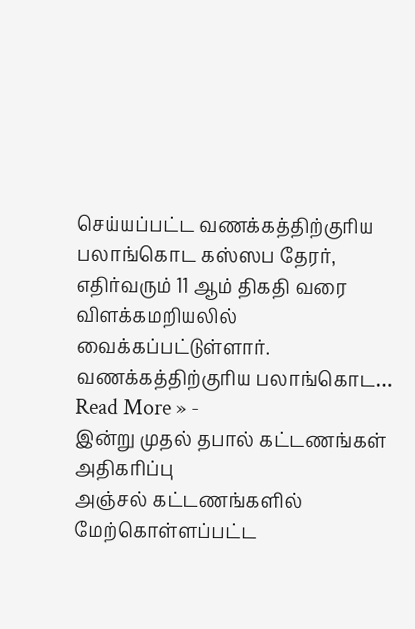செய்யப்பட்ட வணக்கத்திற்குரிய பலாங்கொட கஸ்ஸப தேரர், எதிர்வரும் 11 ஆம் திகதி வரை விளக்கமறியலில் வைக்கப்பட்டுள்ளார். வணக்கத்திற்குரிய பலாங்கொட…
Read More » -
இன்று முதல் தபால் கட்டணங்கள் அதிகரிப்பு
அஞ்சல் கட்டணங்களில் மேற்கொள்ளப்பட்ட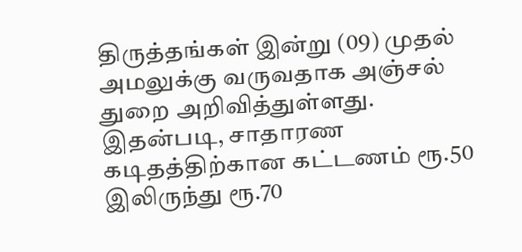திருத்தங்கள் இன்று (09) முதல் அமலுக்கு வருவதாக அஞ்சல் துறை அறிவித்துள்ளது. இதன்படி, சாதாரண கடிதத்திற்கான கட்டணம் ரூ.50 இலிருந்து ரூ.70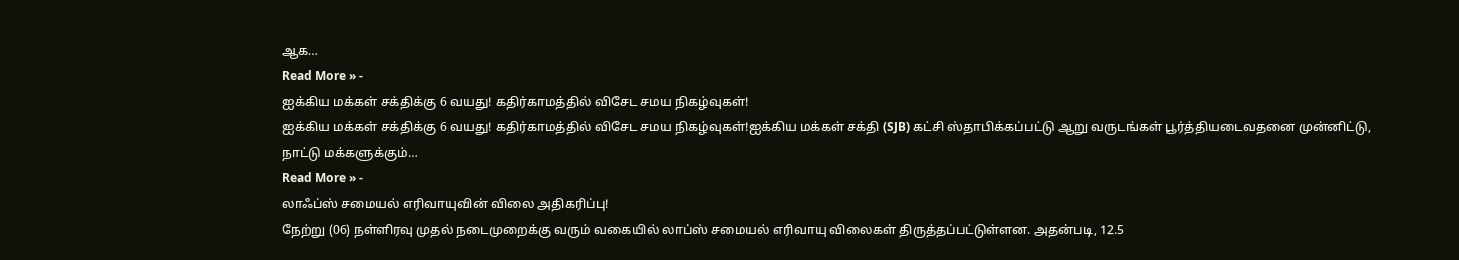ஆக…
Read More » -
ஐக்கிய மக்கள் சக்திக்கு 6 வயது! கதிர்காமத்தில் விசேட சமய நிகழ்வுகள்!
ஐக்கிய மக்கள் சக்திக்கு 6 வயது! கதிர்காமத்தில் விசேட சமய நிகழ்வுகள்!ஐக்கிய மக்கள் சக்தி (SJB) கட்சி ஸ்தாபிக்கப்பட்டு ஆறு வருடங்கள் பூர்த்தியடைவதனை முன்னிட்டு, நாட்டு மக்களுக்கும்…
Read More » -
லாஃப்ஸ் சமையல் எரிவாயுவின் விலை அதிகரிப்பு!
நேற்று (06) நள்ளிரவு முதல் நடைமுறைக்கு வரும் வகையில் லாப்ஸ் சமையல் எரிவாயு விலைகள் திருத்தப்பட்டுள்ளன. அதன்படி, 12.5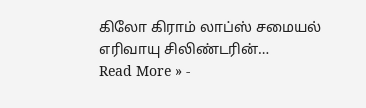கிலோ கிராம் லாப்ஸ் சமையல் எரிவாயு சிலிண்டரின்…
Read More » -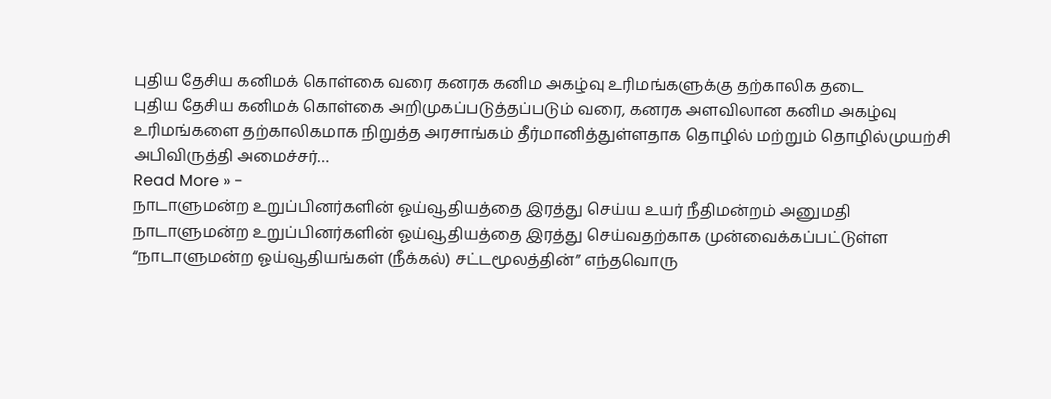புதிய தேசிய கனிமக் கொள்கை வரை கனரக கனிம அகழ்வு உரிமங்களுக்கு தற்காலிக தடை
புதிய தேசிய கனிமக் கொள்கை அறிமுகப்படுத்தப்படும் வரை, கனரக அளவிலான கனிம அகழ்வு உரிமங்களை தற்காலிகமாக நிறுத்த அரசாங்கம் தீர்மானித்துள்ளதாக தொழில் மற்றும் தொழில்முயற்சி அபிவிருத்தி அமைச்சர்…
Read More » -
நாடாளுமன்ற உறுப்பினர்களின் ஓய்வூதியத்தை இரத்து செய்ய உயர் நீதிமன்றம் அனுமதி
நாடாளுமன்ற உறுப்பினர்களின் ஓய்வூதியத்தை இரத்து செய்வதற்காக முன்வைக்கப்பட்டுள்ள “நாடாளுமன்ற ஓய்வூதியங்கள் (நீக்கல்) சட்டமூலத்தின்” எந்தவொரு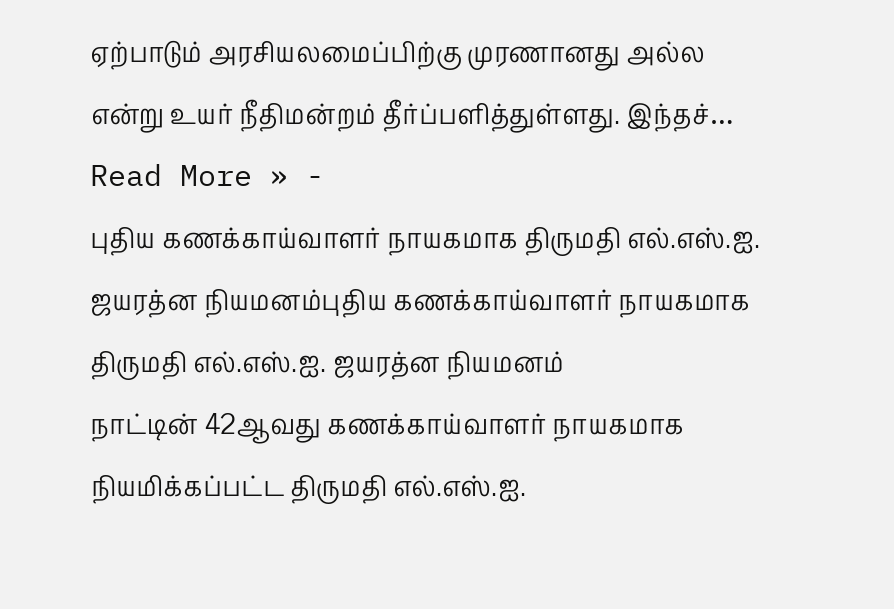ஏற்பாடும் அரசியலமைப்பிற்கு முரணானது அல்ல என்று உயர் நீதிமன்றம் தீர்ப்பளித்துள்ளது. இந்தச்…
Read More » -
புதிய கணக்காய்வாளர் நாயகமாக திருமதி எல்.எஸ்.ஐ. ஜயரத்ன நியமனம்புதிய கணக்காய்வாளர் நாயகமாக திருமதி எல்.எஸ்.ஐ. ஜயரத்ன நியமனம்
நாட்டின் 42ஆவது கணக்காய்வாளர் நாயகமாக நியமிக்கப்பட்ட திருமதி எல்.எஸ்.ஐ.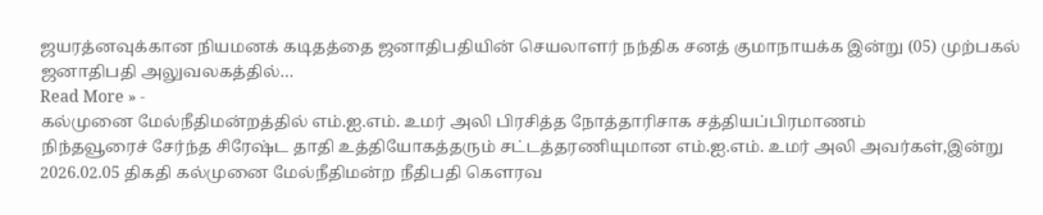ஜயரத்னவுக்கான நியமனக் கடிதத்தை ஜனாதிபதியின் செயலாளர் நந்திக சனத் குமாநாயக்க இன்று (05) முற்பகல் ஜனாதிபதி அலுவலகத்தில்…
Read More » -
கல்முனை மேல்நீதிமன்றத்தில் எம்.ஐ.எம். உமர் அலி பிரசித்த நோத்தாரிசாக சத்தியப்பிரமாணம்
நிந்தவூரைச் சேர்ந்த சிரேஷ்ட தாதி உத்தியோகத்தரும் சட்டத்தரணியுமான எம்.ஐ.எம். உமர் அலி அவர்கள்,இன்று 2026.02.05 திகதி கல்முனை மேல்நீதிமன்ற நீதிபதி கௌரவ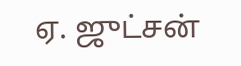ஏ. ஜுட்சன்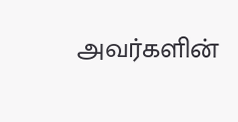அவர்களின்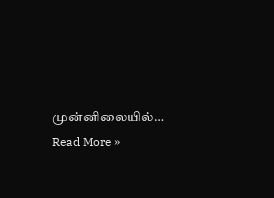முன்னிலையில்…
Read More »